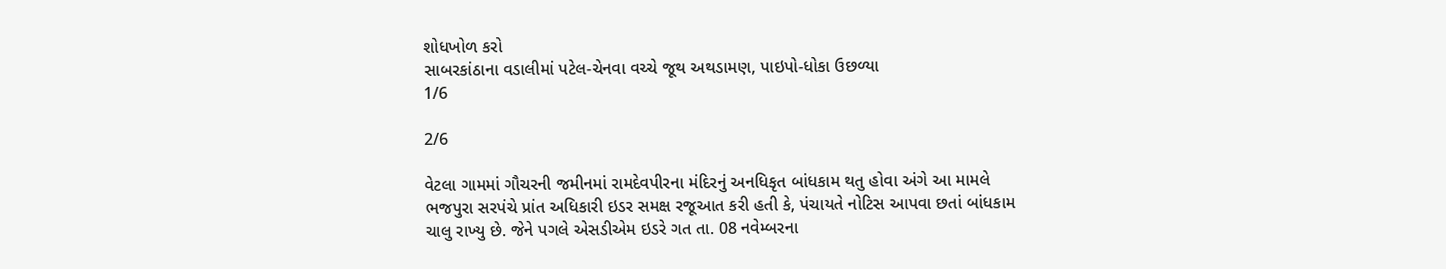શોધખોળ કરો
સાબરકાંઠાના વડાલીમાં પટેલ-ચેનવા વચ્ચે જૂથ અથડામણ, પાઇપો-ધોકા ઉછળ્યા
1/6

2/6

વેટલા ગામમાં ગૌચરની જમીનમાં રામદેવપીરના મંદિરનું અનધિકૃત બાંધકામ થતુ હોવા અંગે આ મામલે ભજપુરા સરપંચે પ્રાંત અધિકારી ઇડર સમક્ષ રજૂઆત કરી હતી કે, પંચાયતે નોટિસ આપવા છતાં બાંધકામ ચાલુ રાખ્યુ છે. જેને પગલે એસડીએમ ઇડરે ગત તા. 08 નવેમ્બરના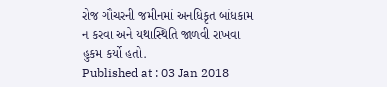રોજ ગૌચરની જમીનમાં અનધિકૃત બાંધકામ ન કરવા અને યથાસ્થિતિ જાળવી રાખવા હુકમ કર્યો હતો.
Published at : 03 Jan 2018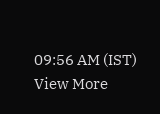09:56 AM (IST)
View More